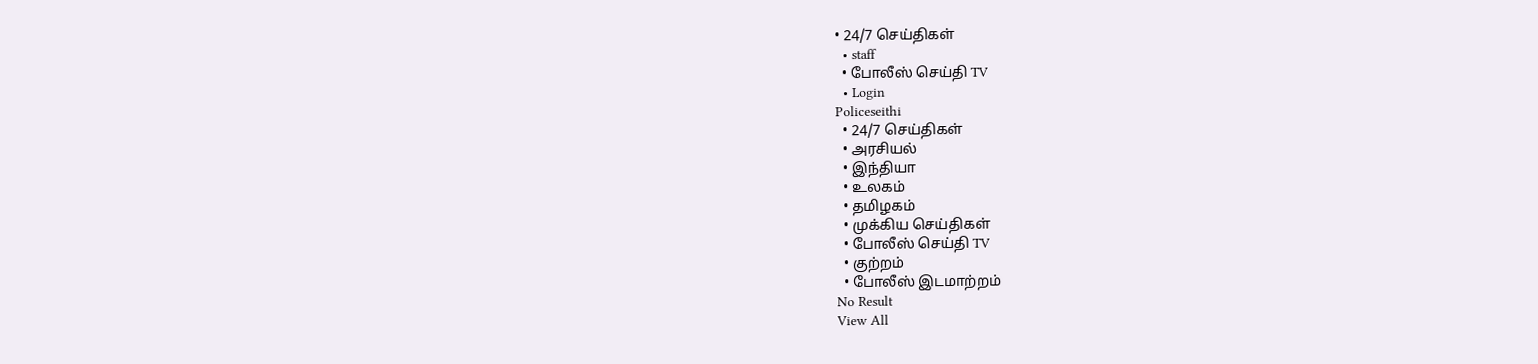• 24/7 செய்திகள்
  • staff
  • போலீஸ் செய்தி TV
  • Login
Policeseithi
  • 24/7 செய்திகள்
  • அரசியல்
  • இந்தியா
  • உலகம்
  • தமிழகம்
  • முக்கிய செய்திகள்
  • போலீஸ் செய்தி TV
  • குற்றம்
  • போலீஸ் இடமாற்றம்
No Result
View All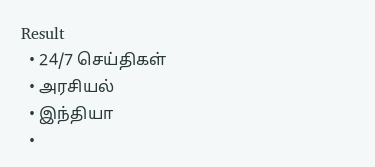Result
  • 24/7 செய்திகள்
  • அரசியல்
  • இந்தியா
  •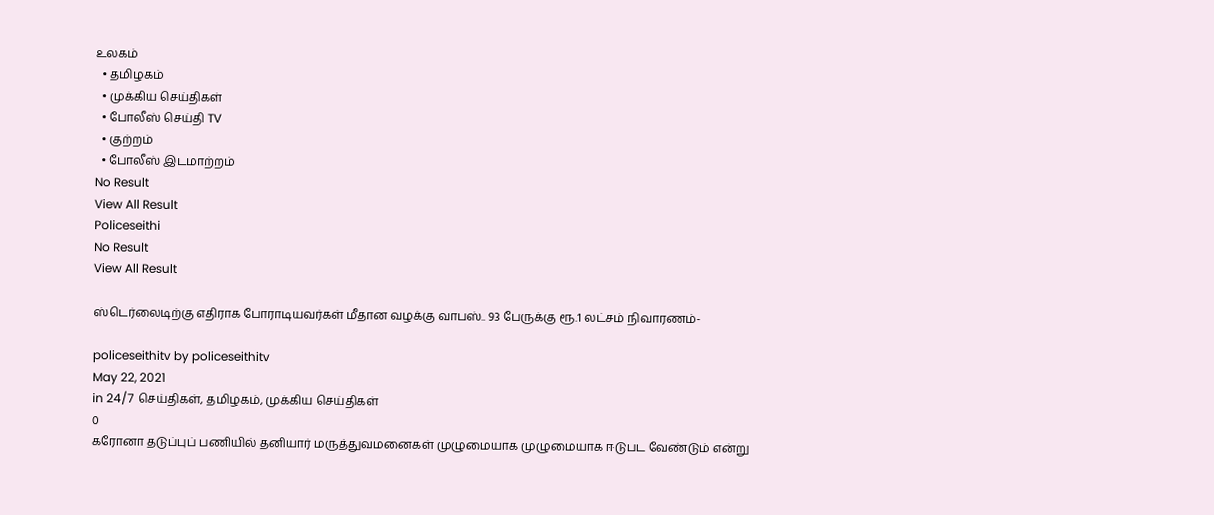உலகம்
  • தமிழகம்
  • முக்கிய செய்திகள்
  • போலீஸ் செய்தி TV
  • குற்றம்
  • போலீஸ் இடமாற்றம்
No Result
View All Result
Policeseithi
No Result
View All Result

ஸ்டெர்லைடிற்கு எதிராக போராடியவர்கள் மீதான வழக்கு வாபஸ்.. 93 பேருக்கு ரூ.1 லட்சம் நிவாரணம்-

policeseithitv by policeseithitv
May 22, 2021
in 24/7 செய்திகள், தமிழகம், முக்கிய செய்திகள்
0
கரோனா தடுப்புப் பணியில் தனியார் மருத்துவமனைகள் முழுமையாக முழுமையாக ஈடுபட வேண்டும் என்று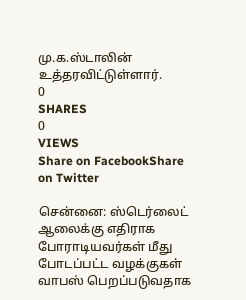மு.க.ஸ்டாலின் உத்தரவிட்டுள்ளார்.
0
SHARES
0
VIEWS
Share on FacebookShare on Twitter

சென்னை: ஸ்டெர்லைட் ஆலைக்கு எதிராக போராடியவர்கள் மீது போடப்பட்ட வழக்குகள் வாபஸ் பெறப்படுவதாக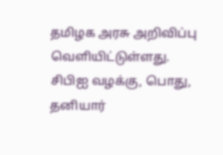தமிழக அரசு அறிவிப்பு வெளியிட்டுள்ளது. சிபிஐ வழக்கு, பொது, தனியார்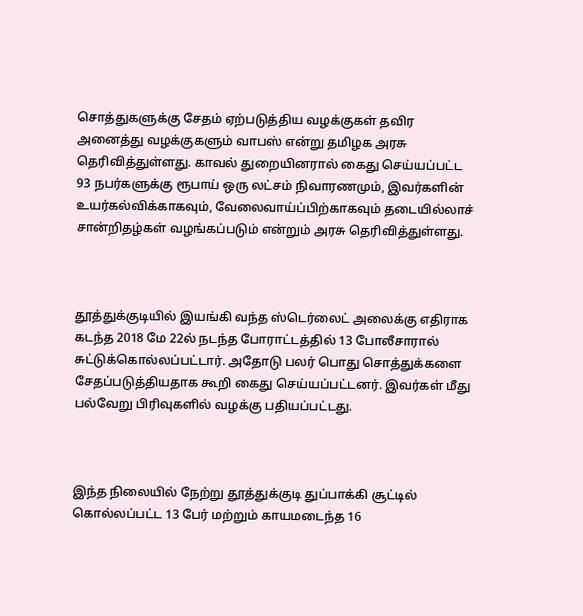சொத்துகளுக்கு சேதம் ஏற்படுத்திய வழக்குகள் தவிர அனைத்து வழக்குகளும் வாபஸ் என்று தமிழக அரசு தெரிவித்துள்ளது. காவல் துறையினரால் கைது செய்யப்பட்ட 93 நபர்களுக்கு ரூபாய் ஒரு லட்சம் நிவாரணமும், இவர்களின் உயர்கல்விக்காகவும், வேலைவாய்ப்பிற்காகவும் தடையில்லாச் சான்றிதழ்கள் வழங்கப்படும் என்றும் அரசு தெரிவித்துள்ளது.



தூத்துக்குடியில் இயங்கி வந்த ஸ்டெர்லைட் அலைக்கு எதிராக கடந்த 2018 மே 22ல் நடந்த போராட்டத்தில் 13 போலீசாரால் சுட்டுக்கொல்லப்பட்டார். அதோடு பலர் பொது சொத்துக்களை சேதப்படுத்தியதாக கூறி கைது செய்யப்பட்டனர். இவர்கள் மீது பல்வேறு பிரிவுகளில் வழக்கு பதியப்பட்டது.



இந்த நிலையில் நேற்று தூத்துக்குடி துப்பாக்கி சூட்டில் கொல்லப்பட்ட 13 பேர் மற்றும் காயமடைந்த 16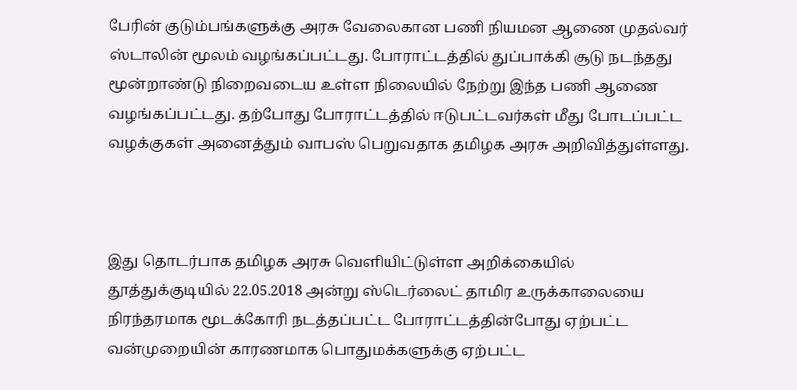பேரின் குடும்பங்களுக்கு அரசு வேலைகான பணி நியமன ஆணை முதல்வர் ஸ்டாலின் மூலம் வழங்கப்பட்டது. போராட்டத்தில் துப்பாக்கி சூடு நடந்தது மூன்றாண்டு நிறைவடைய உள்ள நிலையில் நேற்று இந்த பணி ஆணை வழங்கப்பட்டது. தற்போது போராட்டத்தில் ஈடுபட்டவர்கள் மீது போடப்பட்ட வழக்குகள் அனைத்தும் வாபஸ் பெறுவதாக தமிழக அரசு அறிவித்துள்ளது.



இது தொடர்பாக தமிழக அரசு வெளியிட்டுள்ள அறிக்கையில் தூத்துக்குடியில் 22.05.2018 அன்று ஸ்டெர்லைட் தாமிர உருக்காலையை நிரந்தரமாக மூடக்கோரி நடத்தப்பட்ட போராட்டத்தின்போது ஏற்பட்ட வன்முறையின் காரணமாக பொதுமக்களுக்கு ஏற்பட்ட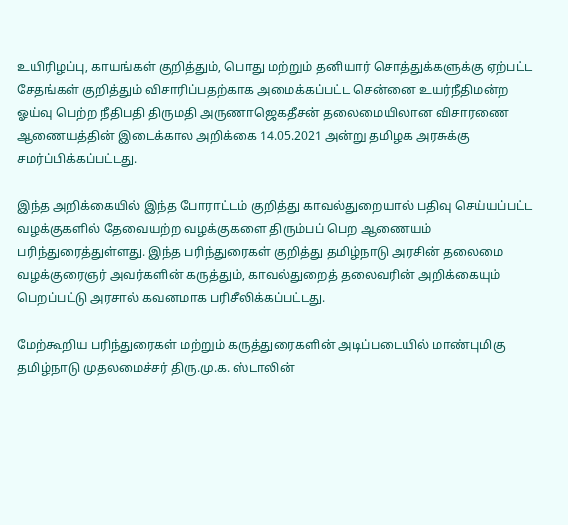உயிரிழப்பு, காயங்கள் குறித்தும், பொது மற்றும் தனியார் சொத்துக்களுக்கு ஏற்பட்ட சேதங்கள் குறித்தும் விசாரிப்பதற்காக அமைக்கப்பட்ட சென்னை உயர்நீதிமன்ற ஓய்வு பெற்ற நீதிபதி திருமதி அருணாஜெகதீசன் தலைமையிலான விசாரணை ஆணையத்தின் இடைக்கால அறிக்கை 14.05.2021 அன்று தமிழக அரசுக்கு சமர்ப்பிக்கப்பட்டது.

இந்த அறிக்கையில் இந்த போராட்டம் குறித்து காவல்துறையால் பதிவு செய்யப்பட்ட வழக்குகளில் தேவையற்ற வழக்குகளை திரும்பப் பெற ஆணையம் பரிந்துரைத்துள்ளது. இந்த பரிந்துரைகள் குறித்து தமிழ்நாடு அரசின் தலைமை வழக்குரைஞர் அவர்களின் கருத்தும், காவல்துறைத் தலைவரின் அறிக்கையும் பெறப்பட்டு அரசால் கவனமாக பரிசீலிக்கப்பட்டது.

மேற்கூறிய பரிந்துரைகள் மற்றும் கருத்துரைகளின் அடிப்படையில் மாண்புமிகு தமிழ்நாடு முதலமைச்சர் திரு.மு.க. ஸ்டாலின்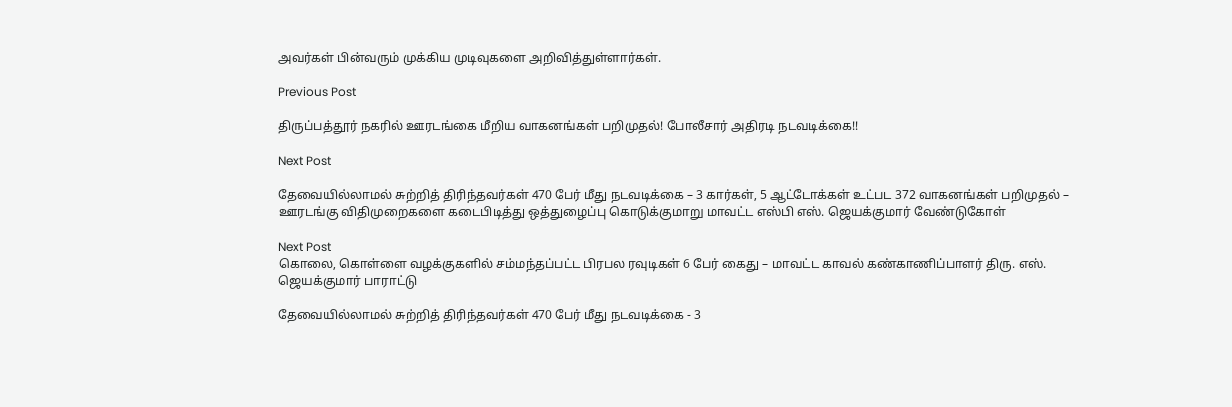அவர்கள் பின்வரும் முக்கிய முடிவுகளை அறிவித்துள்ளார்கள்.

Previous Post

திருப்பத்தூர் நகரில் ஊரடங்கை மீறிய வாகனங்கள் பறிமுதல்! போலீசார் அதிரடி நடவடிக்கை!!

Next Post

தேவையில்லாமல் சுற்றித் திரிந்தவர்கள் 470 பேர் மீது நடவடிக்கை – 3 கார்கள், 5 ஆட்டோக்கள் உட்பட 372 வாகனங்கள் பறிமுதல் – ஊரடங்கு விதிமுறைகளை கடைபிடித்து ஒத்துழைப்பு கொடுக்குமாறு மாவட்ட எஸ்பி எஸ். ஜெயக்குமார் வேண்டுகோள்

Next Post
கொலை, கொள்ளை வழக்குகளில் சம்மந்தப்பட்ட பிரபல ரவுடிகள் 6 பேர் கைது – மாவட்ட காவல் கண்காணிப்பாளர் திரு. எஸ். ஜெயக்குமார் பாராட்டு

தேவையில்லாமல் சுற்றித் திரிந்தவர்கள் 470 பேர் மீது நடவடிக்கை - 3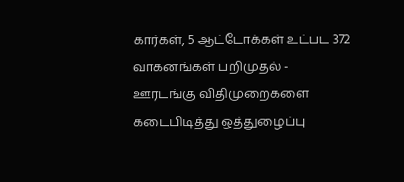கார்கள், 5 ஆட்டோக்கள் உட்பட 372 வாகனங்கள் பறிமுதல் - ஊரடங்கு விதிமுறைகளை கடைபிடித்து ஒத்துழைப்பு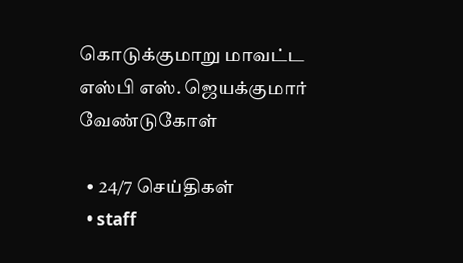கொடுக்குமாறு மாவட்ட எஸ்பி எஸ். ஜெயக்குமார் வேண்டுகோள்

  • 24/7 செய்திகள்
  • staff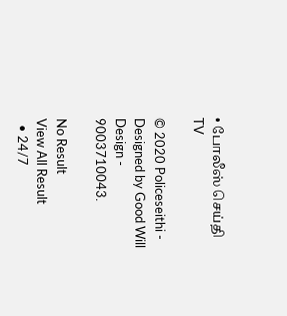• போலீஸ் செய்தி TV

© 2020 Policeseithi - Designed by Good Will Design - 9003710043.

No Result
View All Result
  • 24/7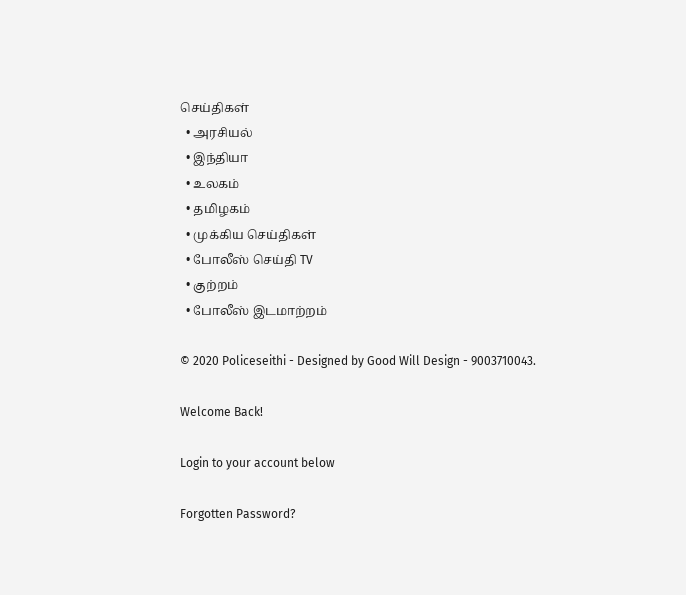செய்திகள்
  • அரசியல்
  • இந்தியா
  • உலகம்
  • தமிழகம்
  • முக்கிய செய்திகள்
  • போலீஸ் செய்தி TV
  • குற்றம்
  • போலீஸ் இடமாற்றம்

© 2020 Policeseithi - Designed by Good Will Design - 9003710043.

Welcome Back!

Login to your account below

Forgotten Password?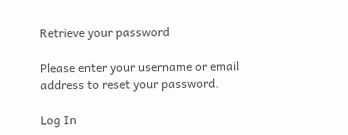Retrieve your password

Please enter your username or email address to reset your password.

Log In